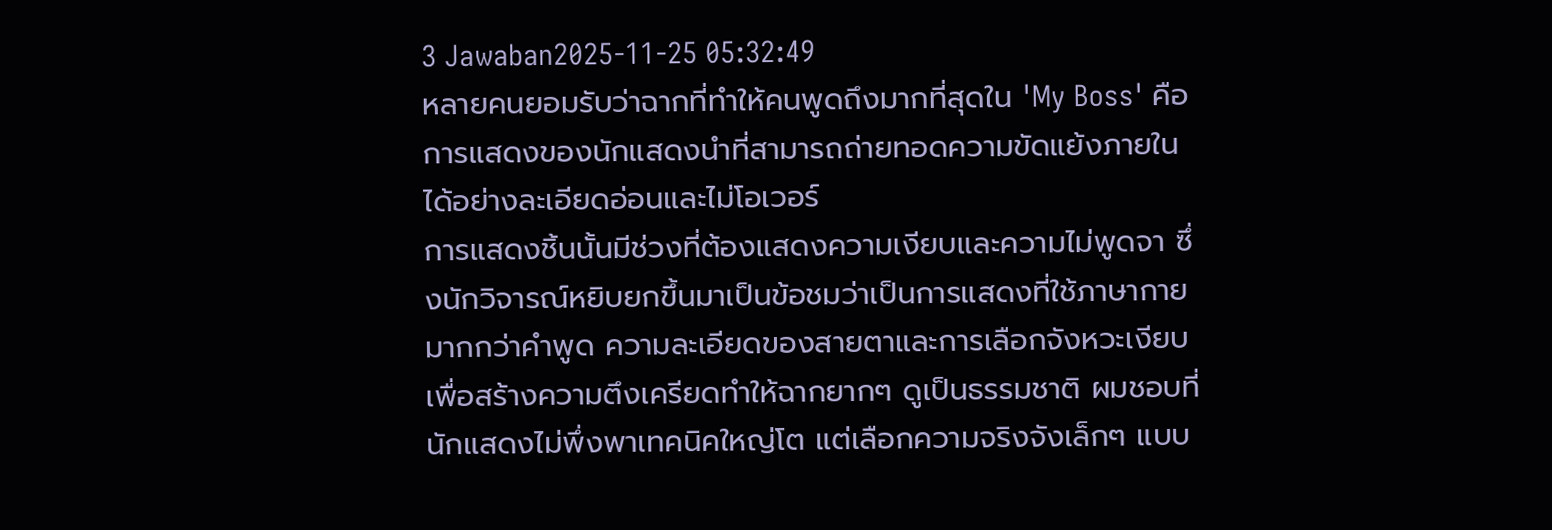3 Jawaban2025-11-25 05:32:49
หลายคนยอมรับว่าฉากที่ทำให้คนพูดถึงมากที่สุดใน 'My Boss' คือการแสดงของนักแสดงนำที่สามารถถ่ายทอดความขัดแย้งภายในได้อย่างละเอียดอ่อนและไม่โอเวอร์
การแสดงชิ้นนั้นมีช่วงที่ต้องแสดงความเงียบและความไม่พูดจา ซึ่งนักวิจารณ์หยิบยกขึ้นมาเป็นข้อชมว่าเป็นการแสดงที่ใช้ภาษากายมากกว่าคำพูด ความละเอียดของสายตาและการเลือกจังหวะเงียบเพื่อสร้างความตึงเครียดทำให้ฉากยากๆ ดูเป็นธรรมชาติ ผมชอบที่นักแสดงไม่พึ่งพาเทคนิคใหญ่โต แต่เลือกความจริงจังเล็กๆ แบบ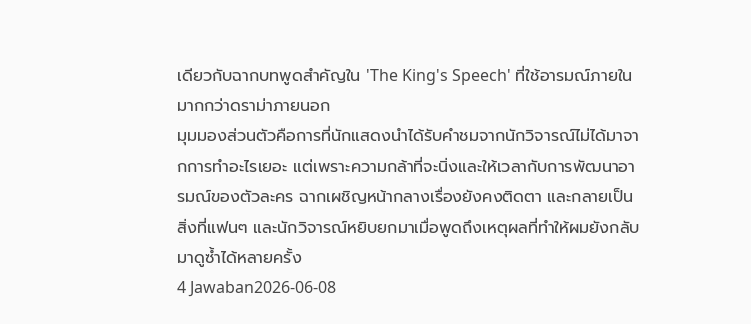เดียวกับฉากบทพูดสำคัญใน 'The King's Speech' ที่ใช้อารมณ์ภายในมากกว่าดราม่าภายนอก
มุมมองส่วนตัวคือการที่นักแสดงนำได้รับคำชมจากนักวิจารณ์ไม่ได้มาจากการทำอะไรเยอะ แต่เพราะความกล้าที่จะนิ่งและให้เวลากับการพัฒนาอารมณ์ของตัวละคร ฉากเผชิญหน้ากลางเรื่องยังคงติดตา และกลายเป็นสิ่งที่แฟนๆ และนักวิจารณ์หยิบยกมาเมื่อพูดถึงเหตุผลที่ทำให้ผมยังกลับมาดูซ้ำได้หลายครั้ง
4 Jawaban2026-06-08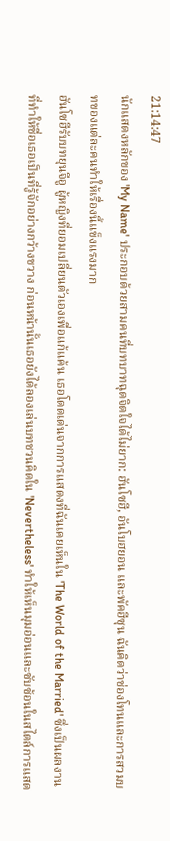21:14:47
นักแสดงหลักของ 'My Name' ประกอบด้วยสามคนที่บทบาทฉุดจิตใจได้ไม่ยาก: ฮันโซฮี, อันโบฮยอน และพัคฮีซุน ฉันคิดว่าช่องโทนและการสวมบทของแต่ละคนทำให้เรื่องนี้แข็งแรงมาก
ฮันโซฮีรับบทยุนจีอู ผู้หญิงที่ยอมเปลี่ยนตัวเองเพื่อแก้แค้น เธอโดดเด่นจากการแสดงที่ฉันเคยเห็นใน 'The World of the Married' ซึ่งเป็นผลงานที่ทำให้ชื่อเธอเป็นที่รู้จักอย่างกว้างขวาง ก่อนหน้านั้นเธอยังได้ลองเล่นบทชวนคิดใน 'Nevertheless' ทำให้เห็นมุมอ่อนและซับซ้อนในสไตล์การแสด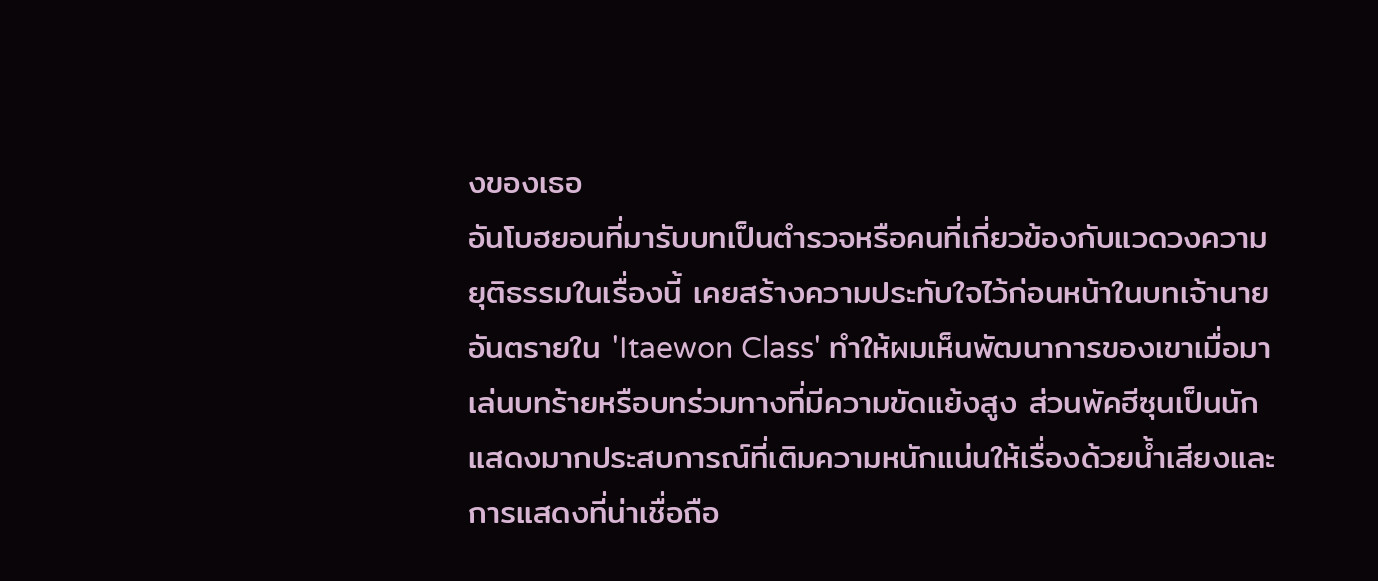งของเธอ
อันโบฮยอนที่มารับบทเป็นตำรวจหรือคนที่เกี่ยวข้องกับแวดวงความยุติธรรมในเรื่องนี้ เคยสร้างความประทับใจไว้ก่อนหน้าในบทเจ้านายอันตรายใน 'Itaewon Class' ทำให้ผมเห็นพัฒนาการของเขาเมื่อมาเล่นบทร้ายหรือบทร่วมทางที่มีความขัดแย้งสูง ส่วนพัคฮีซุนเป็นนักแสดงมากประสบการณ์ที่เติมความหนักแน่นให้เรื่องด้วยน้ำเสียงและการแสดงที่น่าเชื่อถือ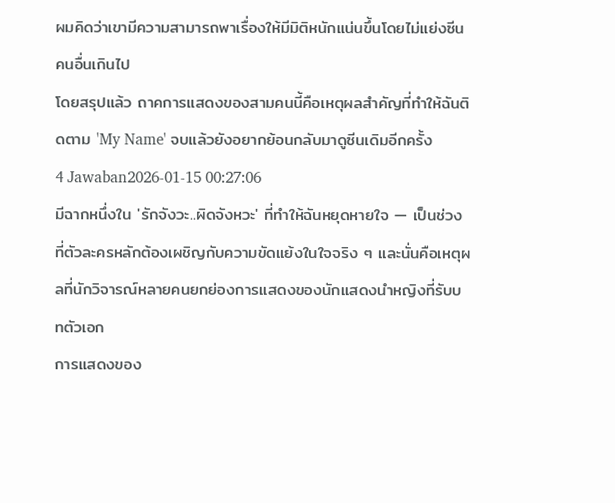ผมคิดว่าเขามีความสามารถพาเรื่องให้มีมิติหนักแน่นขึ้นโดยไม่แย่งซีนคนอื่นเกินไป
โดยสรุปแล้ว ถาคการแสดงของสามคนนี้คือเหตุผลสำคัญที่ทำให้ฉันติดตาม 'My Name' จบแล้วยังอยากย้อนกลับมาดูซีนเดิมอีกครั้ง
4 Jawaban2026-01-15 00:27:06
มีฉากหนึ่งใน 'รักจังวะ..ผิดจังหวะ' ที่ทำให้ฉันหยุดหายใจ — เป็นช่วงที่ตัวละครหลักต้องเผชิญกับความขัดแย้งในใจจริง ๆ และนั่นคือเหตุผลที่นักวิจารณ์หลายคนยกย่องการแสดงของนักแสดงนำหญิงที่รับบทตัวเอก
การแสดงของ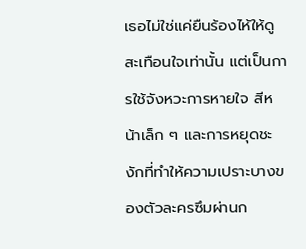เธอไม่ใช่แค่ยืนร้องไห้ให้ดูสะเทือนใจเท่านั้น แต่เป็นการใช้จังหวะการหายใจ สีหน้าเล็ก ๆ และการหยุดชะงักที่ทำให้ความเปราะบางของตัวละครซึมผ่านก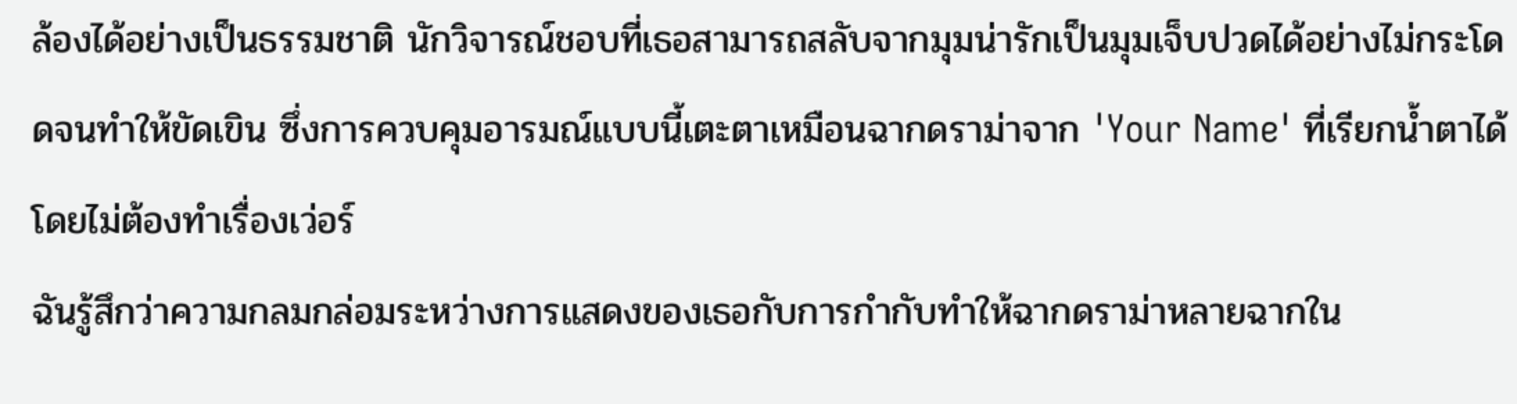ล้องได้อย่างเป็นธรรมชาติ นักวิจารณ์ชอบที่เธอสามารถสลับจากมุมน่ารักเป็นมุมเจ็บปวดได้อย่างไม่กระโดดจนทำให้ขัดเขิน ซึ่งการควบคุมอารมณ์แบบนี้เตะตาเหมือนฉากดราม่าจาก 'Your Name' ที่เรียกน้ำตาได้โดยไม่ต้องทำเรื่องเว่อร์
ฉันรู้สึกว่าความกลมกล่อมระหว่างการแสดงของเธอกับการกำกับทำให้ฉากดราม่าหลายฉากใน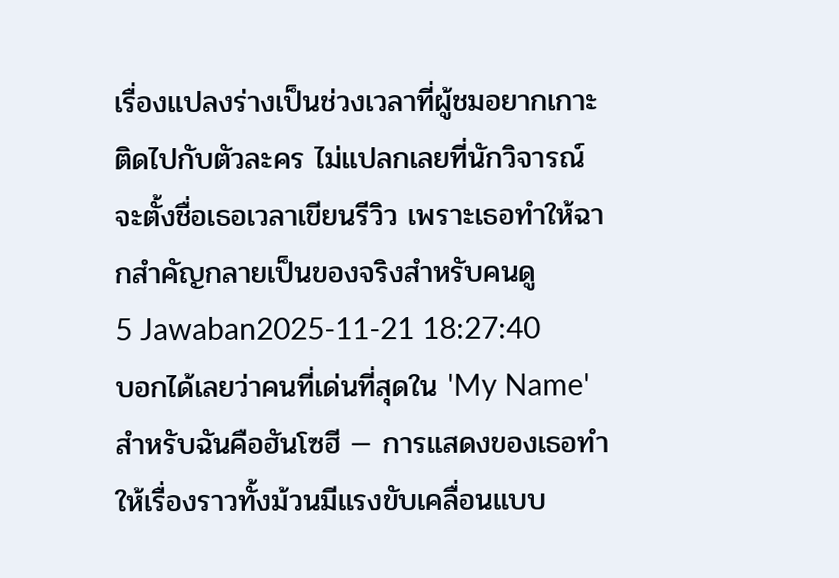เรื่องแปลงร่างเป็นช่วงเวลาที่ผู้ชมอยากเกาะติดไปกับตัวละคร ไม่แปลกเลยที่นักวิจารณ์จะตั้งชื่อเธอเวลาเขียนรีวิว เพราะเธอทำให้ฉากสำคัญกลายเป็นของจริงสำหรับคนดู
5 Jawaban2025-11-21 18:27:40
บอกได้เลยว่าคนที่เด่นที่สุดใน 'My Name' สำหรับฉันคือฮันโซฮี — การแสดงของเธอทำให้เรื่องราวทั้งม้วนมีแรงขับเคลื่อนแบบ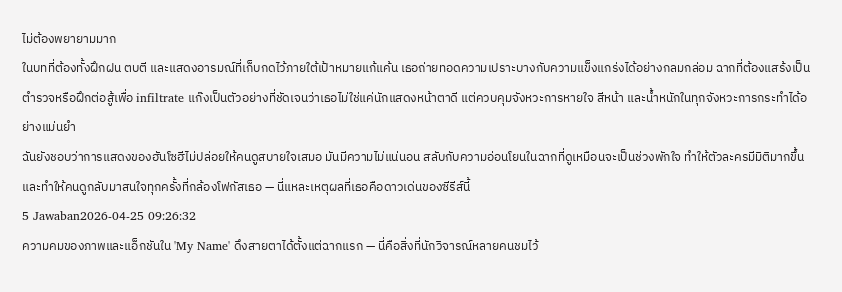ไม่ต้องพยายามมาก
ในบทที่ต้องทั้งฝึกฝน ตบตี และแสดงอารมณ์ที่เก็บกดไว้ภายใต้เป้าหมายแก้แค้น เธอถ่ายทอดความเปราะบางกับความแข็งแกร่งได้อย่างกลมกล่อม ฉากที่ต้องแสร้งเป็นตำรวจหรือฝึกต่อสู้เพื่อ infiltrate แก๊งเป็นตัวอย่างที่ชัดเจนว่าเธอไม่ใช่แค่นักแสดงหน้าตาดี แต่ควบคุมจังหวะการหายใจ สีหน้า และน้ำหนักในทุกจังหวะการกระทำได้อย่างแม่นยำ
ฉันยังชอบว่าการแสดงของฮันโซฮีไม่ปล่อยให้คนดูสบายใจเสมอ มันมีความไม่แน่นอน สลับกับความอ่อนโยนในฉากที่ดูเหมือนจะเป็นช่วงพักใจ ทำให้ตัวละครมีมิติมากขึ้น และทำให้คนดูกลับมาสนใจทุกครั้งที่กล้องโฟกัสเธอ — นี่แหละเหตุผลที่เธอคือดาวเด่นของซีรีส์นี้
5 Jawaban2026-04-25 09:26:32
ความคมของภาพและแอ็กชันใน 'My Name' ดึงสายตาได้ตั้งแต่ฉากแรก — นี่คือสิ่งที่นักวิจารณ์หลายคนชมไว้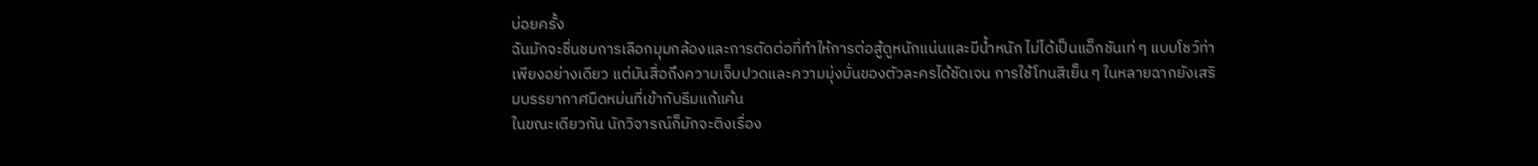บ่อยครั้ง
ฉันมักจะชื่นชมการเลือกมุมกล้องและการตัดต่อที่ทำให้การต่อสู้ดูหนักแน่นและมีน้ำหนัก ไม่ได้เป็นแอ็กชันเท่ ๆ แบบโชว์ท่าเพียงอย่างเดียว แต่มันสื่อถึงความเจ็บปวดและความมุ่งมั่นของตัวละครได้ชัดเจน การใช้โทนสีเย็น ๆ ในหลายฉากยังเสริมบรรยากาศมืดหม่นที่เข้ากับธีมแก้แค้น
ในขณะเดียวกัน นักวิจารณ์ก็มักจะติงเรื่อง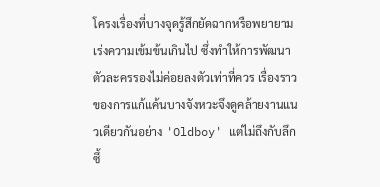โครงเรื่องที่บางจุดรู้สึกยัดฉากหรือพยายามเร่งความเข้มข้นเกินไป ซึ่งทำให้การพัฒนาตัวละครรองไม่ค่อยลงตัวเท่าที่ควร เรื่องราวของการแก้แค้นบางจังหวะจึงดูคล้ายงานแนวเดียวกันอย่าง 'Oldboy' แต่ไม่ถึงกับลึกซึ้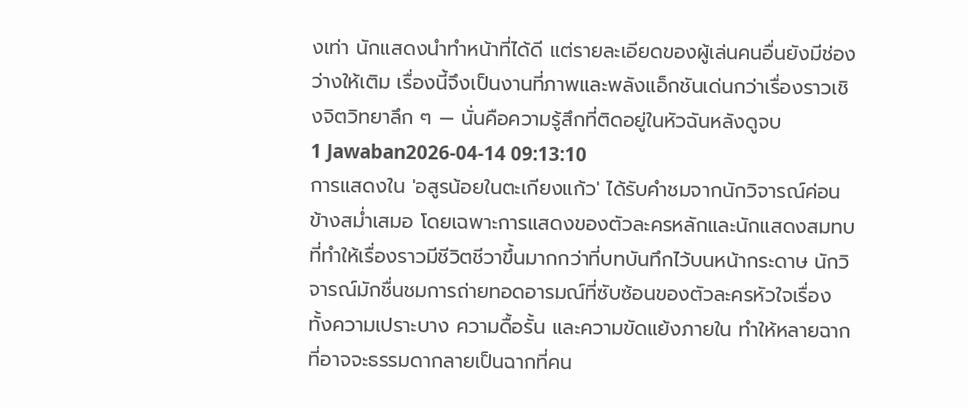งเท่า นักแสดงนำทำหน้าที่ได้ดี แต่รายละเอียดของผู้เล่นคนอื่นยังมีช่องว่างให้เติม เรื่องนี้จึงเป็นงานที่ภาพและพลังแอ็กชันเด่นกว่าเรื่องราวเชิงจิตวิทยาลึก ๆ — นั่นคือความรู้สึกที่ติดอยู่ในหัวฉันหลังดูจบ
1 Jawaban2026-04-14 09:13:10
การแสดงใน 'อสูรน้อยในตะเกียงแก้ว' ได้รับคำชมจากนักวิจารณ์ค่อนข้างสม่ำเสมอ โดยเฉพาะการแสดงของตัวละครหลักและนักแสดงสมทบที่ทำให้เรื่องราวมีชีวิตชีวาขึ้นมากกว่าที่บทบันทึกไว้บนหน้ากระดาษ นักวิจารณ์มักชื่นชมการถ่ายทอดอารมณ์ที่ซับซ้อนของตัวละครหัวใจเรื่อง ทั้งความเปราะบาง ความดื้อรั้น และความขัดแย้งภายใน ทำให้หลายฉากที่อาจจะธรรมดากลายเป็นฉากที่คน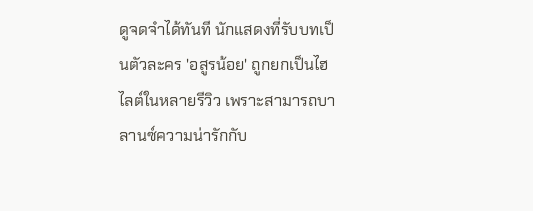ดูจดจำได้ทันที นักแสดงที่รับบทเป็นตัวละคร 'อสูรน้อย' ถูกยกเป็นไฮไลต์ในหลายรีวิว เพราะสามารถบาลานซ์ความน่ารักกับ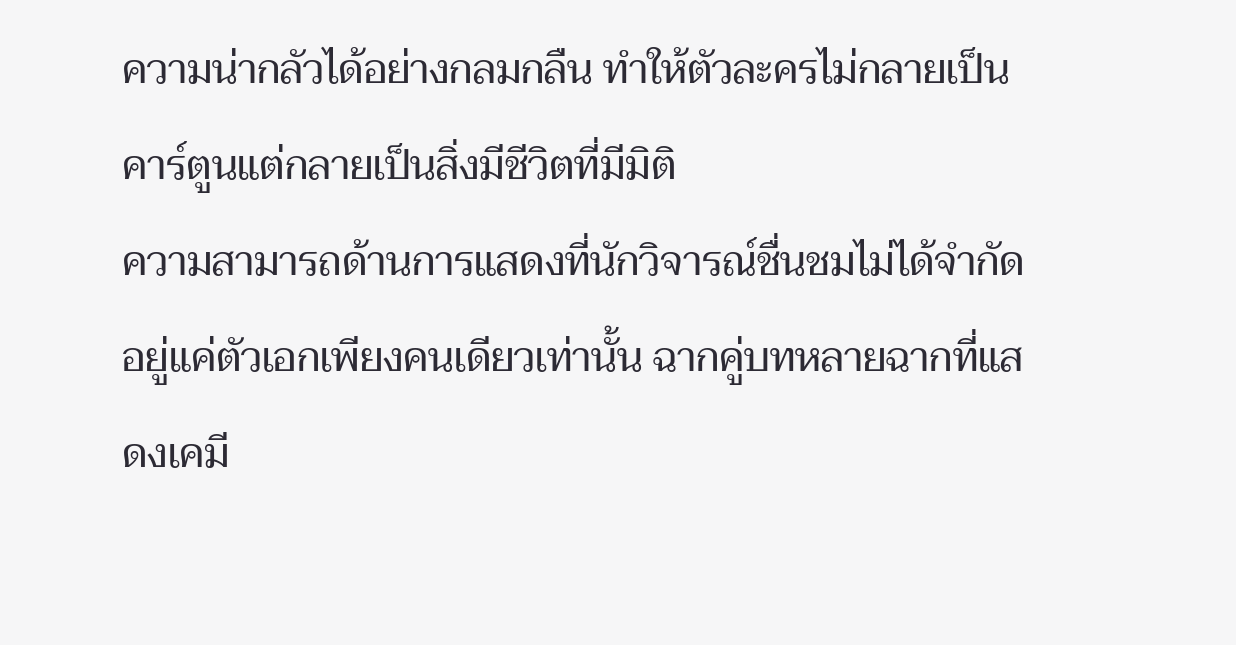ความน่ากลัวได้อย่างกลมกลืน ทำให้ตัวละครไม่กลายเป็นคาร์ตูนแต่กลายเป็นสิ่งมีชีวิตที่มีมิติ
ความสามารถด้านการแสดงที่นักวิจารณ์ชื่นชมไม่ได้จำกัดอยู่แค่ตัวเอกเพียงคนเดียวเท่านั้น ฉากคู่บทหลายฉากที่แสดงเคมี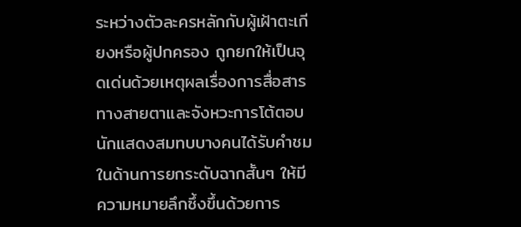ระหว่างตัวละครหลักกับผู้เฝ้าตะเกียงหรือผู้ปกครอง ถูกยกให้เป็นจุดเด่นด้วยเหตุผลเรื่องการสื่อสารทางสายตาและจังหวะการโต้ตอบ นักแสดงสมทบบางคนได้รับคำชมในด้านการยกระดับฉากสั้นๆ ให้มีความหมายลึกซึ้งขึ้นด้วยการ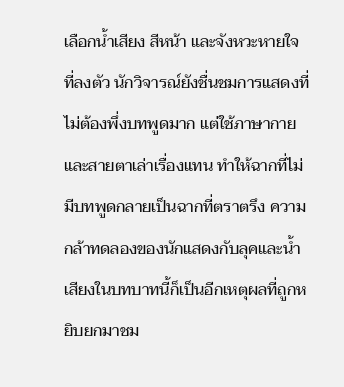เลือกน้ำเสียง สีหน้า และจังหวะหายใจที่ลงตัว นักวิจารณ์ยังชื่นชมการแสดงที่ไม่ต้องพึ่งบทพูดมาก แต่ใช้ภาษากายและสายตาเล่าเรื่องแทน ทำให้ฉากที่ไม่มีบทพูดกลายเป็นฉากที่ตราตรึง ความกล้าทดลองของนักแสดงกับลุคและน้ำเสียงในบทบาทนี้ก็เป็นอีกเหตุผลที่ถูกหยิบยกมาชม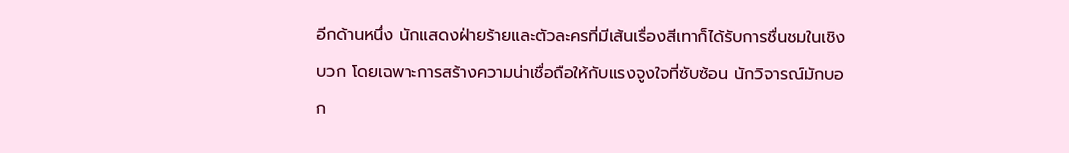อีกด้านหนึ่ง นักแสดงฝ่ายร้ายและตัวละครที่มีเส้นเรื่องสีเทาก็ได้รับการชื่นชมในเชิงบวก โดยเฉพาะการสร้างความน่าเชื่อถือให้กับแรงจูงใจที่ซับซ้อน นักวิจารณ์มักบอก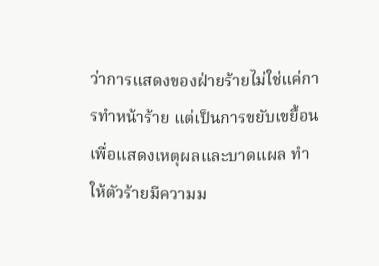ว่าการแสดงของฝ่ายร้ายไม่ใช่แค่การทำหน้าร้าย แต่เป็นการขยับเขยื้อนเพื่อแสดงเหตุผลและบาดแผล ทำให้ตัวร้ายมีความม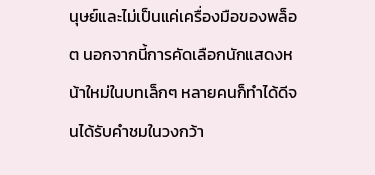นุษย์และไม่เป็นแค่เครื่องมือของพล็อต นอกจากนี้การคัดเลือกนักแสดงหน้าใหม่ในบทเล็กๆ หลายคนก็ทำได้ดีจนได้รับคำชมในวงกว้า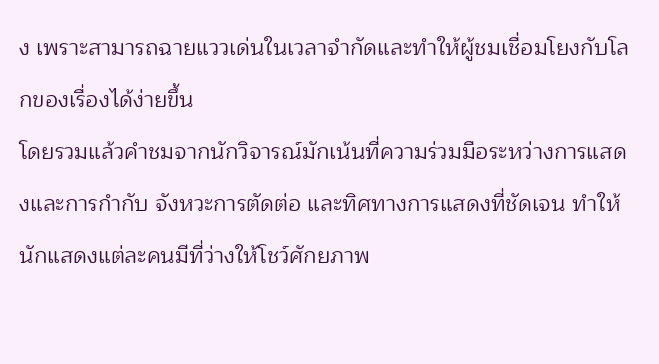ง เพราะสามารถฉายแววเด่นในเวลาจำกัดและทำให้ผู้ชมเชื่อมโยงกับโลกของเรื่องได้ง่ายขึ้น
โดยรวมแล้วคำชมจากนักวิจารณ์มักเน้นที่ความร่วมมือระหว่างการแสดงและการกำกับ จังหวะการตัดต่อ และทิศทางการแสดงที่ชัดเจน ทำให้นักแสดงแต่ละคนมีที่ว่างให้โชว์ศักยภาพ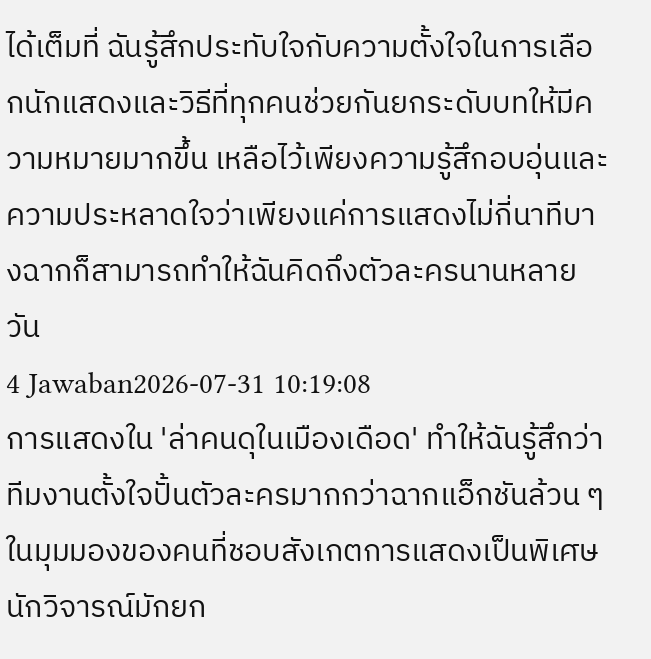ได้เต็มที่ ฉันรู้สึกประทับใจกับความตั้งใจในการเลือกนักแสดงและวิธีที่ทุกคนช่วยกันยกระดับบทให้มีความหมายมากขึ้น เหลือไว้เพียงความรู้สึกอบอุ่นและความประหลาดใจว่าเพียงแค่การแสดงไม่กี่นาทีบางฉากก็สามารถทำให้ฉันคิดถึงตัวละครนานหลายวัน
4 Jawaban2026-07-31 10:19:08
การแสดงใน 'ล่าคนดุในเมืองเดือด' ทำให้ฉันรู้สึกว่าทีมงานตั้งใจปั้นตัวละครมากกว่าฉากแอ็กชันล้วน ๆ
ในมุมมองของคนที่ชอบสังเกตการแสดงเป็นพิเศษ นักวิจารณ์มักยก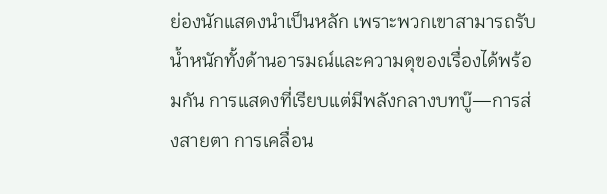ย่องนักแสดงนำเป็นหลัก เพราะพวกเขาสามารถรับน้ำหนักทั้งด้านอารมณ์และความดุของเรื่องได้พร้อมกัน การแสดงที่เรียบแต่มีพลังกลางบทบู๊—การส่งสายตา การเคลื่อน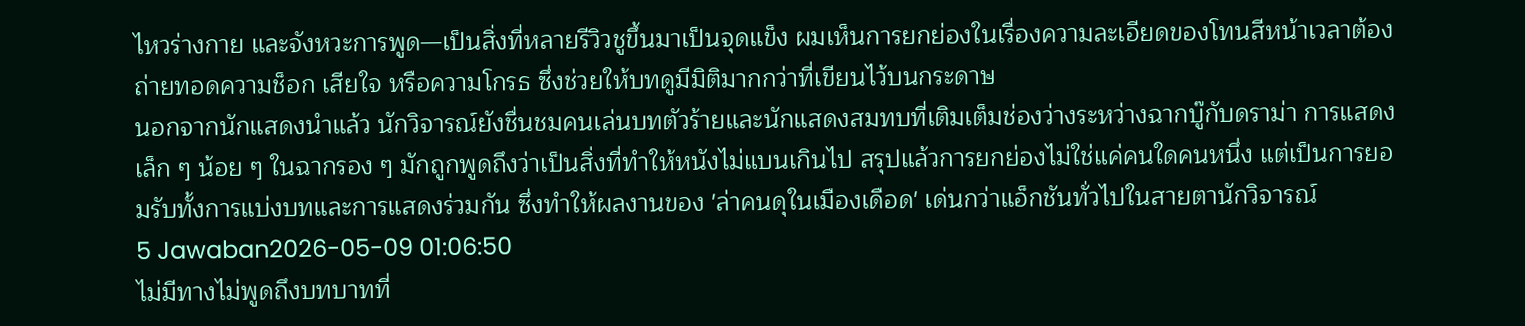ไหวร่างกาย และจังหวะการพูด—เป็นสิ่งที่หลายรีวิวชูขึ้นมาเป็นจุดแข็ง ผมเห็นการยกย่องในเรื่องความละเอียดของโทนสีหน้าเวลาต้องถ่ายทอดความช็อก เสียใจ หรือความโกรธ ซึ่งช่วยให้บทดูมีมิติมากกว่าที่เขียนไว้บนกระดาษ
นอกจากนักแสดงนำแล้ว นักวิจารณ์ยังชื่นชมคนเล่นบทตัวร้ายและนักแสดงสมทบที่เติมเต็มช่องว่างระหว่างฉากบู๊กับดราม่า การแสดงเล็ก ๆ น้อย ๆ ในฉากรอง ๆ มักถูกพูดถึงว่าเป็นสิ่งที่ทำให้หนังไม่แบนเกินไป สรุปแล้วการยกย่องไม่ใช่แค่คนใดคนหนึ่ง แต่เป็นการยอมรับทั้งการแบ่งบทและการแสดงร่วมกัน ซึ่งทำให้ผลงานของ 'ล่าคนดุในเมืองเดือด' เด่นกว่าแอ็กชันทั่วไปในสายตานักวิจารณ์
5 Jawaban2026-05-09 01:06:50
ไม่มีทางไม่พูดถึงบทบาทที่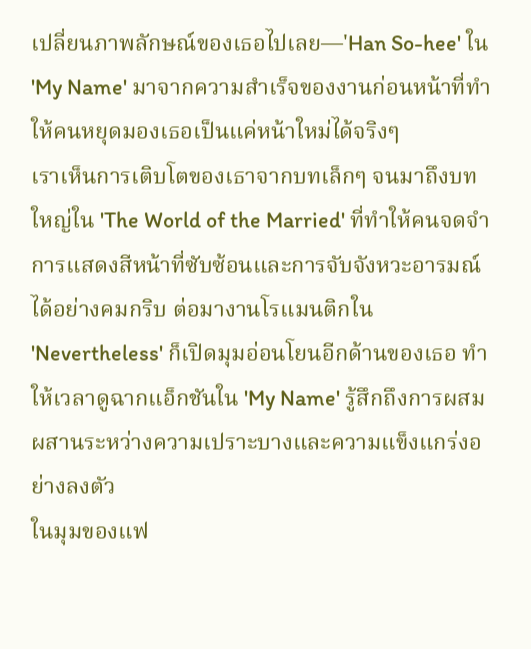เปลี่ยนภาพลักษณ์ของเธอไปเลย—'Han So-hee' ใน 'My Name' มาจากความสำเร็จของงานก่อนหน้าที่ทำให้คนหยุดมองเธอเป็นแค่หน้าใหม่ได้จริงๆ
เราเห็นการเติบโตของเธาจากบทเล็กๆ จนมาถึงบทใหญ่ใน 'The World of the Married' ที่ทำให้คนจดจำการแสดงสีหน้าที่ซับซ้อนและการจับจังหวะอารมณ์ได้อย่างคมกริบ ต่อมางานโรแมนติกใน 'Nevertheless' ก็เปิดมุมอ่อนโยนอีกด้านของเธอ ทำให้เวลาดูฉากแอ็กชันใน 'My Name' รู้สึกถึงการผสมผสานระหว่างความเปราะบางและความแข็งแกร่งอย่างลงตัว
ในมุมของแฟ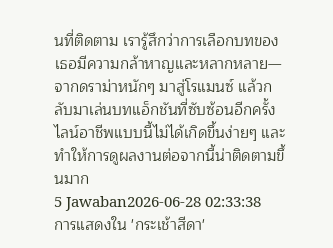นที่ติดตาม เรารู้สึกว่าการเลือกบทของเธอมีความกล้าหาญและหลากหลาย—จากดราม่าหนักๆ มาสู่โรแมนซ์ แล้วกลับมาเล่นบทแอ็กชันที่ซับซ้อนอีกครั้ง ไลน์อาชีพแบบนี้ไม่ได้เกิดขึ้นง่ายๆ และทำให้การดูผลงานต่อจากนี้น่าติดตามขึ้นมาก
5 Jawaban2026-06-28 02:33:38
การแสดงใน 'กระเช้าสีดา'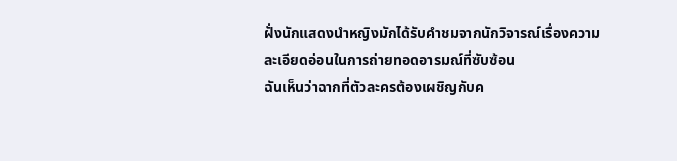ฝั่งนักแสดงนำหญิงมักได้รับคำชมจากนักวิจารณ์เรื่องความละเอียดอ่อนในการถ่ายทอดอารมณ์ที่ซับซ้อน
ฉันเห็นว่าฉากที่ตัวละครต้องเผชิญกับค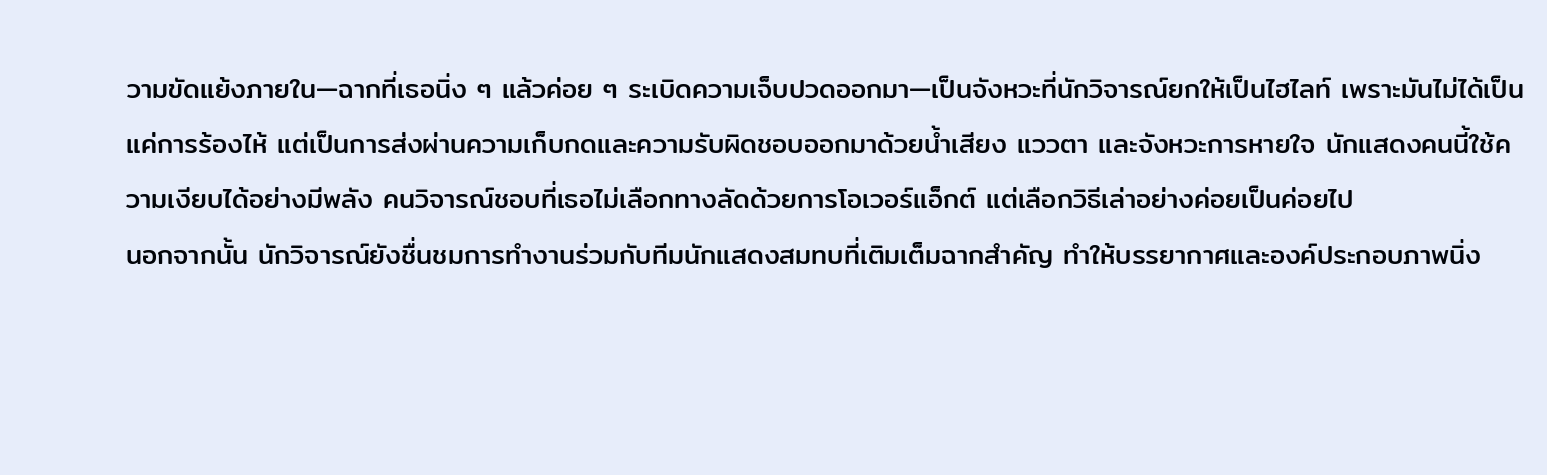วามขัดแย้งภายใน—ฉากที่เธอนิ่ง ๆ แล้วค่อย ๆ ระเบิดความเจ็บปวดออกมา—เป็นจังหวะที่นักวิจารณ์ยกให้เป็นไฮไลท์ เพราะมันไม่ได้เป็นแค่การร้องไห้ แต่เป็นการส่งผ่านความเก็บกดและความรับผิดชอบออกมาด้วยน้ำเสียง แววตา และจังหวะการหายใจ นักแสดงคนนี้ใช้ความเงียบได้อย่างมีพลัง คนวิจารณ์ชอบที่เธอไม่เลือกทางลัดด้วยการโอเวอร์แอ็กต์ แต่เลือกวิธีเล่าอย่างค่อยเป็นค่อยไป
นอกจากนั้น นักวิจารณ์ยังชื่นชมการทำงานร่วมกับทีมนักแสดงสมทบที่เติมเต็มฉากสำคัญ ทำให้บรรยากาศและองค์ประกอบภาพนิ่ง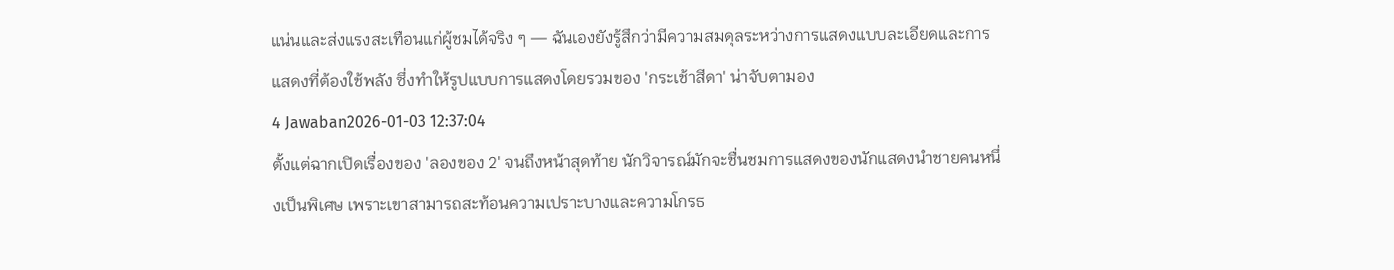แน่นและส่งแรงสะเทือนแก่ผู้ชมได้จริง ๆ — ฉันเองยังรู้สึกว่ามีความสมดุลระหว่างการแสดงแบบละเอียดและการแสดงที่ต้องใช้พลัง ซึ่งทำให้รูปแบบการแสดงโดยรวมของ 'กระเช้าสีดา' น่าจับตามอง
4 Jawaban2026-01-03 12:37:04
ตั้งแต่ฉากเปิดเรื่องของ 'ลองของ 2' จนถึงหน้าสุดท้าย นักวิจารณ์มักจะชื่นชมการแสดงของนักแสดงนำชายคนหนึ่งเป็นพิเศษ เพราะเขาสามารถสะท้อนความเปราะบางและความโกรธ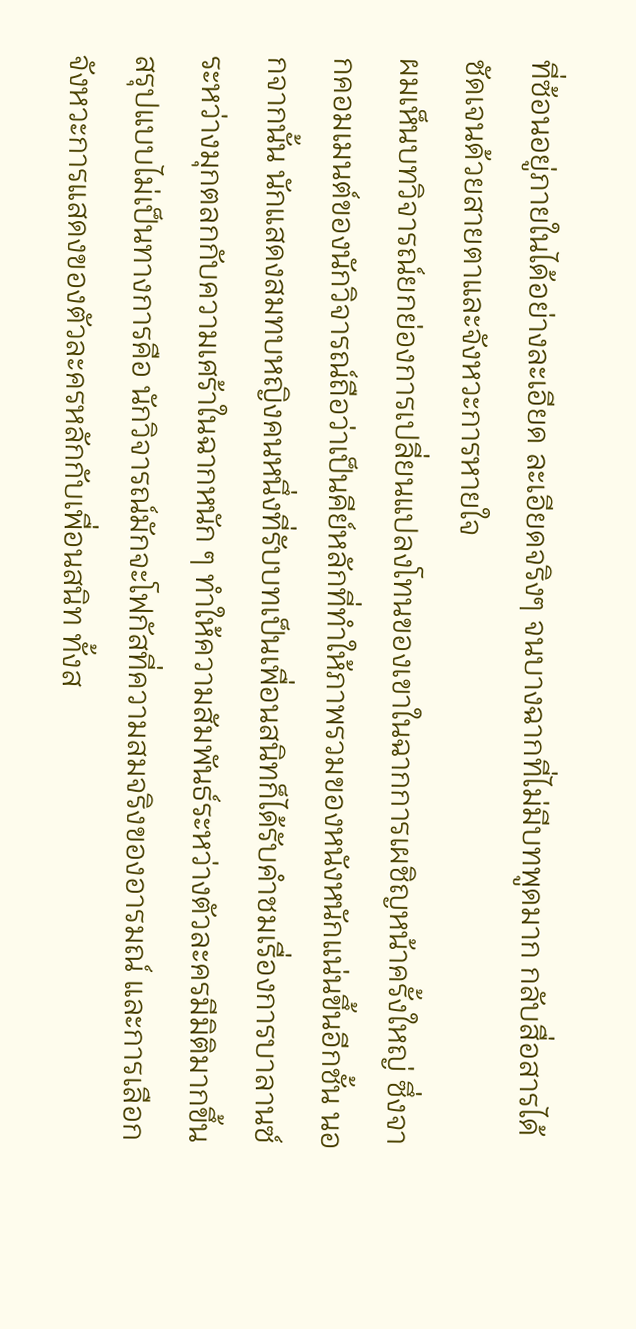ที่ซ้อนอยู่ภายในได้อย่างละเอียด ละเอียดจริงๆ จนบางฉากที่ไม่มีบทพูดมาก กลับสื่อสารได้ชัดเจนด้วยสายตาและจังหวะการหายใจ
ผมเห็นบทวิจารณ์ยกย่องการเปลี่ยนแปลงโทนของเขาในฉากการเผชิญหน้าครั้งใหญ่ ซึ่งจากคอมเมนต์ของนักวิจารณ์ถือว่าเป็นคีย์หลักที่ทำให้ภาพรวมของหนังหนักแน่นขึ้นอีกชั้น นอกจากนั้น นักแสดงสมทบหญิงคนหนึ่งที่รับบทเป็นเพื่อนสนิทก็ได้รับคำชมเรื่องการบาลานซ์ระหว่างมุกตลกกับความเศร้าในฉากหนัก ๆ ทำให้ความสัมพันธ์ระหว่างตัวละครมีมิติมากขึ้น
สรุปแบบไม่เป็นทางการคือ นักวิจารณ์มักจะโฟกัสที่ความสมจริงของอารมณ์ และการเลือกจังหวะการแสดงของตัวละครหลักกับเพื่อนสนิท ทั้งส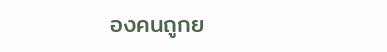องคนถูกย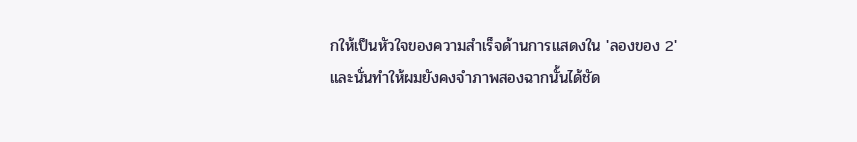กให้เป็นหัวใจของความสำเร็จด้านการแสดงใน 'ลองของ 2' และนั่นทำให้ผมยังคงจำภาพสองฉากนั้นได้ชัด